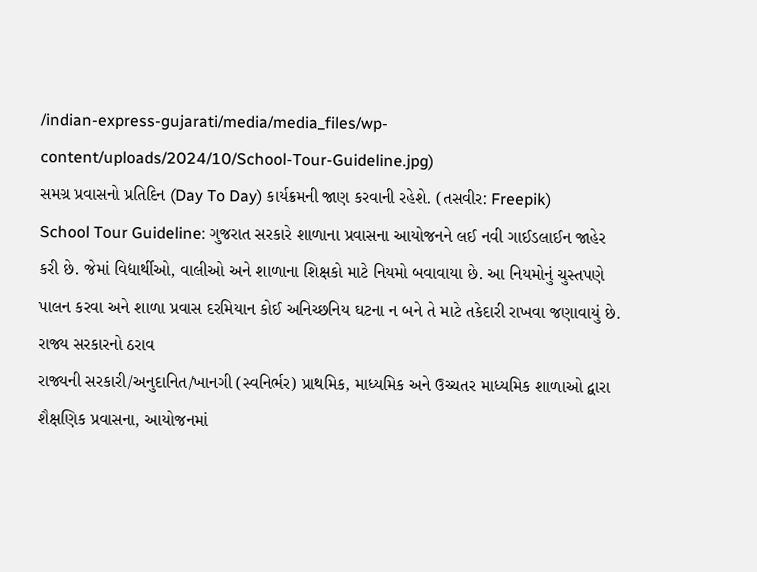/indian-express-gujarati/media/media_files/wp-content/uploads/2024/10/School-Tour-Guideline.jpg)
સમગ્ર પ્રવાસનો પ્રતિદિન (Day To Day) કાર્યક્રમની જાણ કરવાની રહેશે. (તસવીર: Freepik)
School Tour Guideline: ગુજરાત સરકારે શાળાના પ્રવાસના આયોજનને લઈ નવી ગાઈડલાઈન જાહેર કરી છે. જેમાં વિદ્યાર્થીઓ, વાલીઓ અને શાળાના શિક્ષકો માટે નિયમો બવાવાયા છે. આ નિયમોનું ચુસ્તપણે પાલન કરવા અને શાળા પ્રવાસ દરમિયાન કોઈ અનિચ્છનિય ઘટના ન બને તે માટે તકેદારી રાખવા જણાવાયું છે.
રાજ્ય સરકારનો ઠરાવ
રાજ્યની સરકારી/અનુદાનિત/ખાનગી (સ્વનિર્ભર) પ્રાથમિક, માધ્યમિક અને ઉચ્ચતર માધ્યમિક શાળાઓ દ્વારા શૈક્ષણિક પ્રવાસના, આયોજનમાં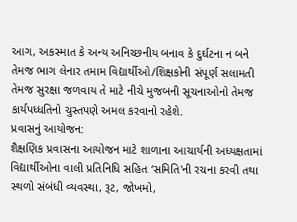આગ, અકસ્માત કે અન્ય અનિચ્છનીય બનાવ કે દુર્ઘટના ન બને તેમજ ભાગ લેનાર તમામ વિદ્યાર્થીઓ/શિક્ષકોની સંપૂર્ણ સલામતી તેમજ સુરક્ષા જળવાય તે માટે નીચે મુજબની સૂચનાઓનો તેમજ કાર્યપધ્ધતિનો ચુસ્તપણે અમલ કરવાનો રહેશે.
પ્રવાસનું આયોજન:
શૈક્ષણિક પ્રવાસના આયોજન માટે શાળાના આચાર્યની અધ્યક્ષતામાં વિદ્યાર્થીઓના વાલી પ્રતિનિધિ સહિત ‘સમિતિ'ની રચના કરવી તથા સ્થળો સંબંધી વ્યવસ્થા, રૂટ, જોખમો,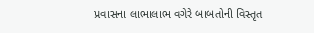પ્રવાસના લાભાલાભ વગેરે બાબતોની વિસ્તૃત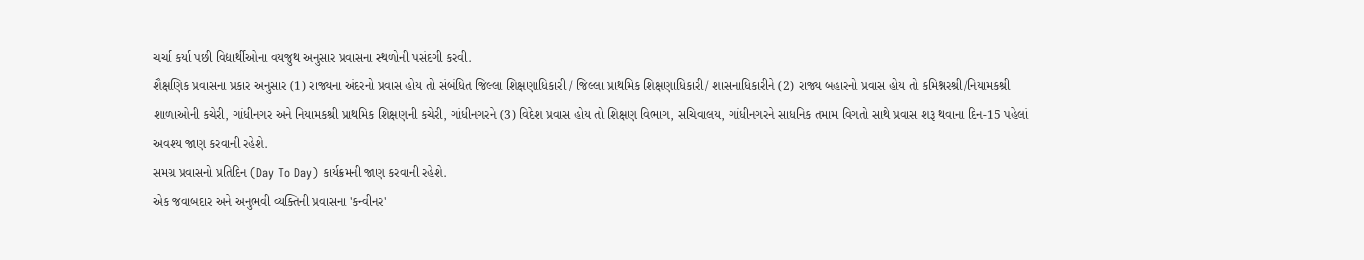ચર્ચા કર્યા પછી વિદ્યાર્થીઓના વયજુથ અનુસાર પ્રવાસના સ્થળોની પસંદગી કરવી.
શૈક્ષણિક પ્રવાસના પ્રકાર અનુસાર (1) રાજ્યના અંદરનો પ્રવાસ હોય તો સંબંધિત જિલ્લા શિક્ષણાધિકારી / જિલ્લા પ્રાથમિક શિક્ષણાધિકારી/ શાસનાધિકારીને (2) રાજ્ય બહારનો પ્રવાસ હોય તો કમિશ્નરશ્રી/નિયામકશ્રી શાળાઓની કચેરી, ગાંધીનગર અને નિયામકશ્રી પ્રાથમિક શિક્ષણની કચેરી, ગાંધીનગરને (3) વિદેશ પ્રવાસ હોય તો શિક્ષણ વિભાગ, સચિવાલય, ગાંધીનગરને સાધનિક તમામ વિગતો સાથે પ્રવાસ શરૂ થવાના દિન-15 પહેલાં અવશ્ય જાણ કરવાની રહેશે.
સમગ્ર પ્રવાસનો પ્રતિદિન (Day To Day) કાર્યક્રમની જાણ કરવાની રહેશે.
એક જવાબદાર અને અનુભવી વ્યક્તિની પ્રવાસના 'કન્વીનર'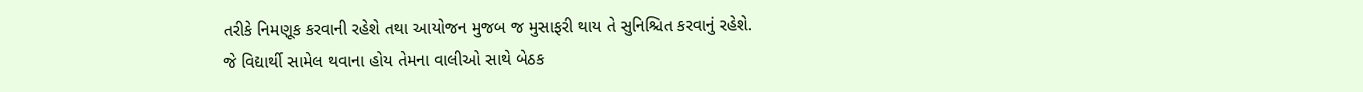તરીકે નિમણૂક કરવાની રહેશે તથા આયોજન મુજબ જ મુસાફરી થાય તે સુનિશ્ચિત કરવાનું રહેશે.
જે વિદ્યાર્થી સામેલ થવાના હોય તેમના વાલીઓ સાથે બેઠક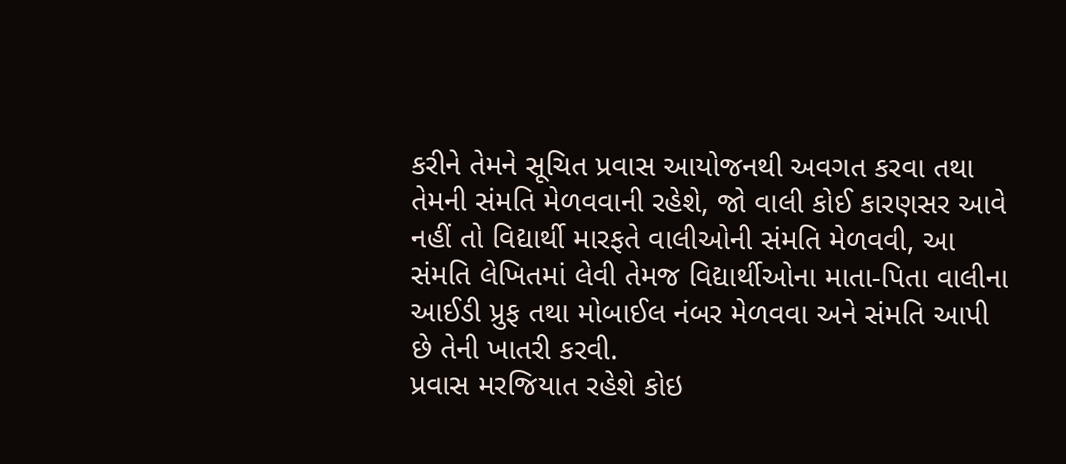કરીને તેમને સૂચિત પ્રવાસ આયોજનથી અવગત કરવા તથા તેમની સંમતિ મેળવવાની રહેશે, જો વાલી કોઈ કારણસર આવે નહીં તો વિદ્યાર્થી મારફતે વાલીઓની સંમતિ મેળવવી, આ સંમતિ લેખિતમાં લેવી તેમજ વિદ્યાર્થીઓના માતા-પિતા વાલીના આઈડી પ્રુફ તથા મોબાઈલ નંબર મેળવવા અને સંમતિ આપી છે તેની ખાતરી કરવી.
પ્રવાસ મરજિયાત રહેશે કોઇ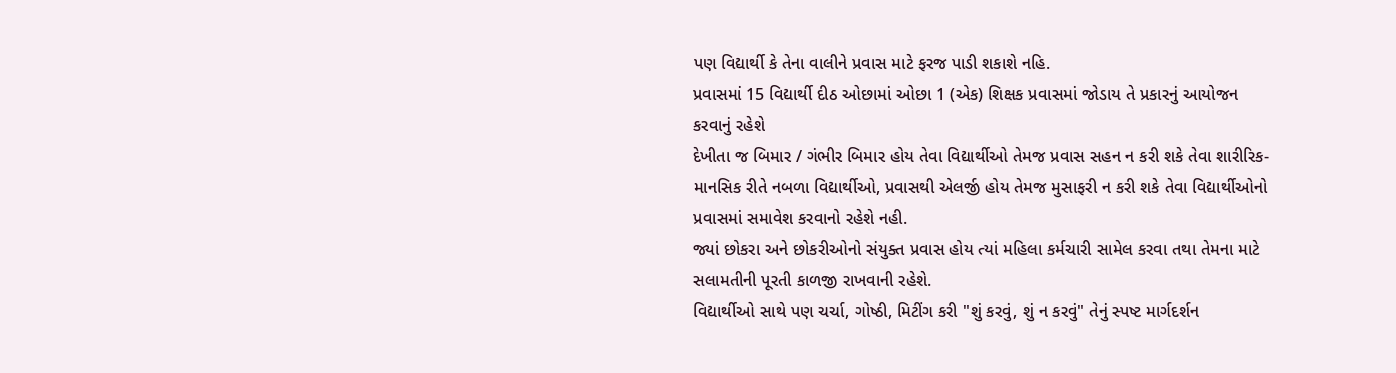પણ વિદ્યાર્થી કે તેના વાલીને પ્રવાસ માટે ફરજ પાડી શકાશે નહિ.
પ્રવાસમાં 15 વિદ્યાર્થી દીઠ ઓછામાં ઓછા 1 (એક) શિક્ષક પ્રવાસમાં જોડાય તે પ્રકારનું આયોજન કરવાનું રહેશે
દેખીતા જ બિમાર / ગંભીર બિમાર હોય તેવા વિદ્યાર્થીઓ તેમજ પ્રવાસ સહન ન કરી શકે તેવા શારીરિક-માનસિક રીતે નબળા વિદ્યાર્થીઓ, પ્રવાસથી એલર્જી હોય તેમજ મુસાફરી ન કરી શકે તેવા વિદ્યાર્થીઓનો પ્રવાસમાં સમાવેશ કરવાનો રહેશે નહી.
જ્યાં છોકરા અને છોકરીઓનો સંયુક્ત પ્રવાસ હોય ત્યાં મહિલા કર્મચારી સામેલ કરવા તથા તેમના માટે સલામતીની પૂરતી કાળજી રાખવાની રહેશે.
વિદ્યાર્થીઓ સાથે પણ ચર્ચા, ગોષ્ઠી, મિટીંગ કરી "શું કરવું, શું ન કરવું" તેનું સ્પષ્ટ માર્ગદર્શન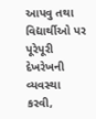આપવુ તથા વિદ્યાર્થીઓ પર પૂરેપૂરી દેખરેખની વ્યવસ્થા કરવી,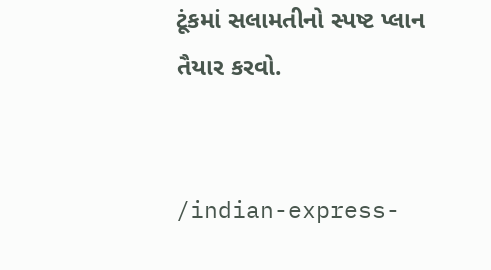ટૂંકમાં સલામતીનો સ્પષ્ટ પ્લાન તૈયાર કરવો.


/indian-express-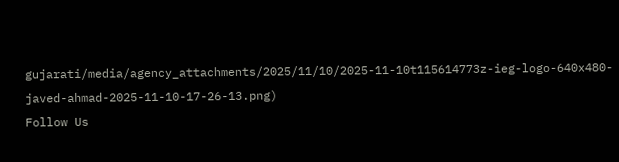gujarati/media/agency_attachments/2025/11/10/2025-11-10t115614773z-ieg-logo-640x480-javed-ahmad-2025-11-10-17-26-13.png)
Follow Us